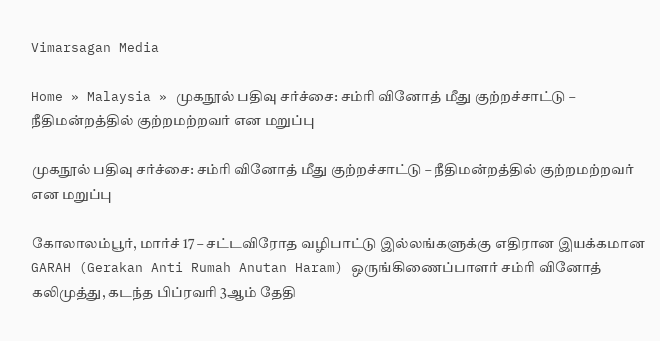Vimarsagan Media

Home » Malaysia » முகநூல் பதிவு சர்ச்சை: சம்ரி வினோத் மீது குற்றச்சாட்டு – நீதிமன்றத்தில் குற்றமற்றவர் என மறுப்பு

முகநூல் பதிவு சர்ச்சை: சம்ரி வினோத் மீது குற்றச்சாட்டு – நீதிமன்றத்தில் குற்றமற்றவர் என மறுப்பு

கோலாலம்பூர், மார்ச் 17 – சட்டவிரோத வழிபாட்டு இல்லங்களுக்கு எதிரான இயக்கமான GARAH (Gerakan Anti Rumah Anutan Haram) ஒருங்கிணைப்பாளர் சம்ரி வினோத் கலிமுத்து, கடந்த பிப்ரவரி 3ஆம் தேதி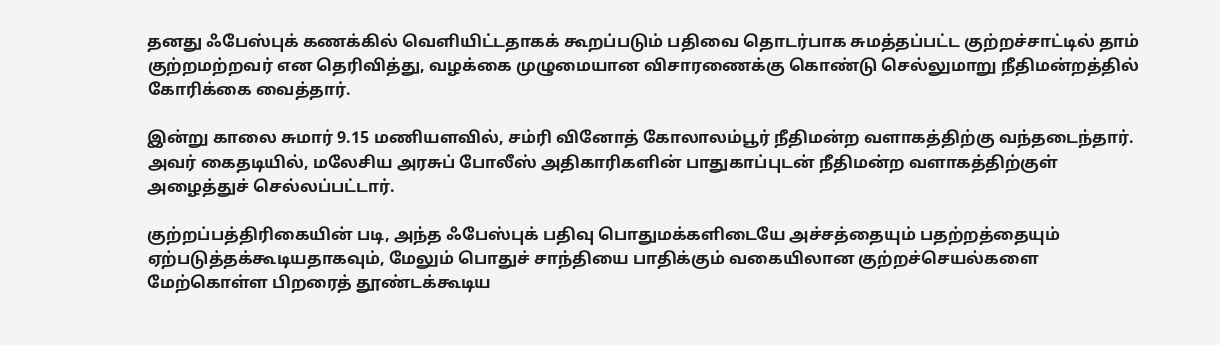தனது ஃபேஸ்புக் கணக்கில் வெளியிட்டதாகக் கூறப்படும் பதிவை தொடர்பாக சுமத்தப்பட்ட குற்றச்சாட்டில் தாம் குற்றமற்றவர் என தெரிவித்து, வழக்கை முழுமையான விசாரணைக்கு கொண்டு செல்லுமாறு நீதிமன்றத்தில் கோரிக்கை வைத்தார்.

இன்று காலை சுமார் 9.15 மணியளவில், சம்ரி வினோத் கோலாலம்பூர் நீதிமன்ற வளாகத்திற்கு வந்தடைந்தார். அவர் கைதடியில், மலேசிய அரசுப் போலீஸ் அதிகாரிகளின் பாதுகாப்புடன் நீதிமன்ற வளாகத்திற்குள் அழைத்துச் செல்லப்பட்டார்.

குற்றப்பத்திரிகையின் படி, அந்த ஃபேஸ்புக் பதிவு பொதுமக்களிடையே அச்சத்தையும் பதற்றத்தையும் ஏற்படுத்தக்கூடியதாகவும், மேலும் பொதுச் சாந்தியை பாதிக்கும் வகையிலான குற்றச்செயல்களை மேற்கொள்ள பிறரைத் தூண்டக்கூடிய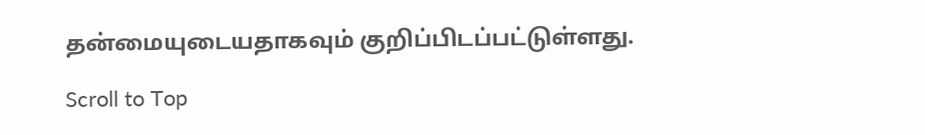தன்மையுடையதாகவும் குறிப்பிடப்பட்டுள்ளது.

Scroll to Top